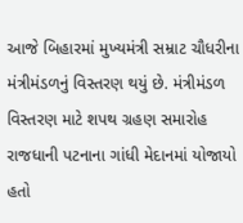આજે બિહારમાં મુખ્યમંત્રી સમ્રાટ ચૌધરીના મંત્રીમંડળનું વિસ્તરણ થયું છે. મંત્રીમંડળ વિસ્તરણ માટે શપથ ગ્રહણ સમારોહ રાજધાની પટનાના ગાંધી મેદાનમાં યોજાયો હતો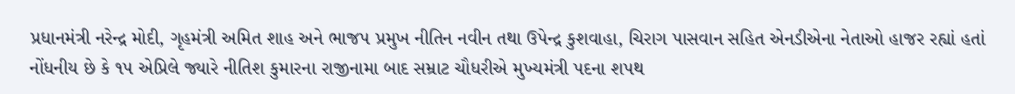પ્રધાનમંત્રી નરેન્દ્ર મોદી, ગૃહમંત્રી અમિત શાહ અને ભાજપ પ્રમુખ નીતિન નવીન તથા ઉપેન્દ્ર કુશવાહા, ચિરાગ પાસવાન સહિત એનડીએના નેતાઓ હાજર રહ્યાં હતાં નોંધનીય છે કે ૧૫ એપ્રિલે જ્યારે નીતિશ કુમારના રાજીનામા બાદ સમ્રાટ ચૌધરીએ મુખ્યમંત્રી પદના શપથ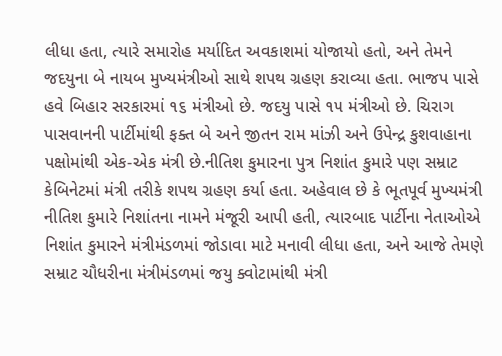લીધા હતા, ત્યારે સમારોહ મર્યાદિત અવકાશમાં યોજાયો હતો, અને તેમને જદયુના બે નાયબ મુખ્યમંત્રીઓ સાથે શપથ ગ્રહણ કરાવ્યા હતા. ભાજપ પાસે હવે બિહાર સરકારમાં ૧૬ મંત્રીઓ છે. જદયુ પાસે ૧૫ મંત્રીઓ છે. ચિરાગ પાસવાનની પાર્ટીમાંથી ફક્ત બે અને જીતન રામ માંઝી અને ઉપેન્દ્ર કુશવાહાના પક્ષોમાંથી એક-એક મંત્રી છે.નીતિશ કુમારના પુત્ર નિશાંત કુમારે પણ સમ્રાટ કેબિનેટમાં મંત્રી તરીકે શપથ ગ્રહણ કર્યા હતા. અહેવાલ છે કે ભૂતપૂર્વ મુખ્યમંત્રી નીતિશ કુમારે નિશાંતના નામને મંજૂરી આપી હતી, ત્યારબાદ પાર્ટીના નેતાઓએ નિશાંત કુમારને મંત્રીમંડળમાં જોડાવા માટે મનાવી લીધા હતા, અને આજે તેમણે સમ્રાટ ચૌધરીના મંત્રીમંડળમાં જયુ ક્વોટામાંથી મંત્રી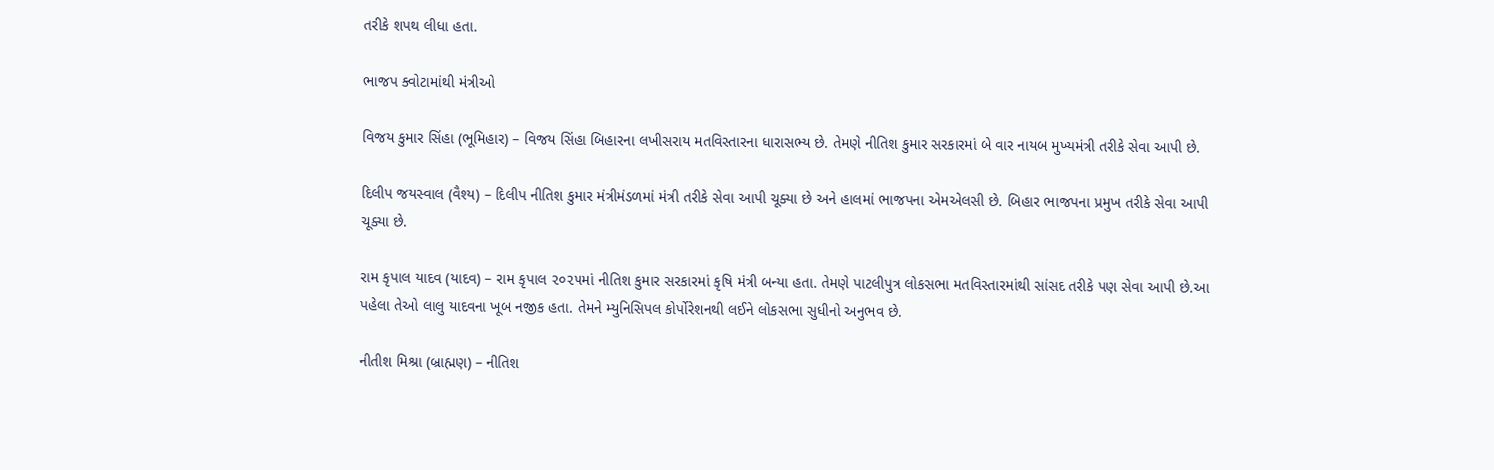તરીકે શપથ લીધા હતા.

ભાજપ ક્વોટામાંથી મંત્રીઓ

વિજય કુમાર સિંહા (ભૂમિહાર) – વિજય સિંહા બિહારના લખીસરાય મતવિસ્તારના ધારાસભ્ય છે. તેમણે નીતિશ કુમાર સરકારમાં બે વાર નાયબ મુખ્યમંત્રી તરીકે સેવા આપી છે.

દિલીપ જયસ્વાલ (વૈશ્ય) – દિલીપ નીતિશ કુમાર મંત્રીમંડળમાં મંત્રી તરીકે સેવા આપી ચૂક્યા છે અને હાલમાં ભાજપના એમએલસી છે. બિહાર ભાજપના પ્રમુખ તરીકે સેવા આપી ચૂક્યા છે.

રામ કૃપાલ યાદવ (યાદવ) – રામ કૃપાલ ૨૦૨૫માં નીતિશ કુમાર સરકારમાં કૃષિ મંત્રી બન્યા હતા. તેમણે પાટલીપુત્ર લોકસભા મતવિસ્તારમાંથી સાંસદ તરીકે પણ સેવા આપી છે.આ પહેલા તેઓ લાલુ યાદવના ખૂબ નજીક હતા. તેમને મ્યુનિસિપલ કોર્પોરેશનથી લઈને લોકસભા સુધીનો અનુભવ છે.

નીતીશ મિશ્રા (બ્રાહ્મણ) – નીતિશ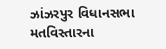ઝાંઝરપુર વિધાનસભા મતવિસ્તારના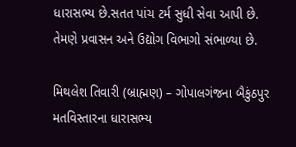ધારાસભ્ય છે.સતત પાંચ ટર્મ સુધી સેવા આપી છે. તેમણે પ્રવાસન અને ઉદ્યોગ વિભાગો સંભાળ્યા છે.

મિથલેશ તિવારી (બ્રાહ્મણ) – ગોપાલગંજના બૈકુંઠપુર મતવિસ્તારના ધારાસભ્ય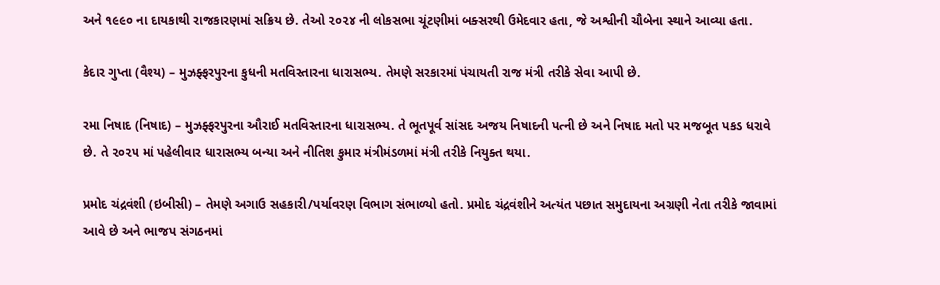અને ૧૯૯૦ ના દાયકાથી રાજકારણમાં સક્રિય છે. તેઓ ૨૦૨૪ ની લોકસભા ચૂંટણીમાં બક્સરથી ઉમેદવાર હતા, જે અશ્વીની ચૌબેના સ્થાને આવ્યા હતા.

કેદાર ગુપ્તા (વૈશ્ય) – મુઝફ્ફરપુરના કુધની મતવિસ્તારના ધારાસભ્ય. તેમણે સરકારમાં પંચાયતી રાજ મંત્રી તરીકે સેવા આપી છે.

રમા નિષાદ (નિષાદ) – મુઝફ્ફરપુરના ઔરાઈ મતવિસ્તારના ધારાસભ્ય. તે ભૂતપૂર્વ સાંસદ અજય નિષાદની પત્ની છે અને નિષાદ મતો પર મજબૂત પકડ ધરાવે છે. તે ૨૦૨૫ માં પહેલીવાર ધારાસભ્ય બન્યા અને નીતિશ કુમાર મંત્રીમંડળમાં મંત્રી તરીકે નિયુક્ત થયા.

પ્રમોદ ચંદ્રવંશી (ઇબીસી) – તેમણે અગાઉ સહકારી/પર્યાવરણ વિભાગ સંભાળ્યો હતો. પ્રમોદ ચંદ્રવંશીને અત્યંત પછાત સમુદાયના અગ્રણી નેતા તરીકે જાવામાં આવે છે અને ભાજપ સંગઠનમાં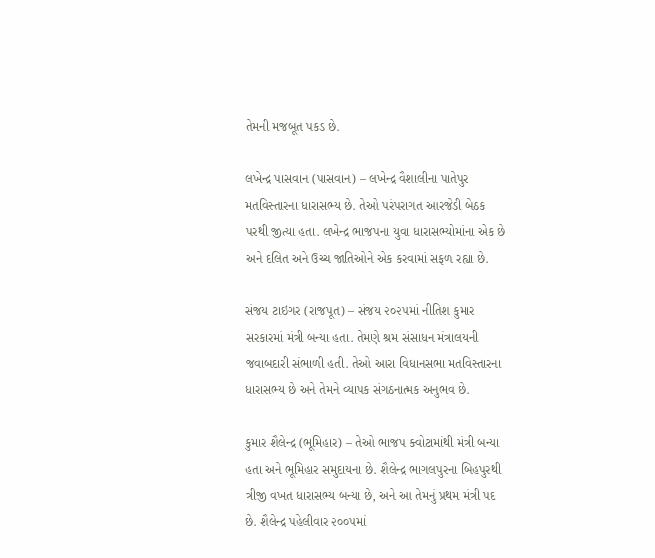તેમની મજબૂત પકડ છે.

લખેન્દ્ર પાસવાન (પાસવાન) – લખેન્દ્ર વૈશાલીના પાતેપુર મતવિસ્તારના ધારાસભ્ય છે. તેઓ પરંપરાગત આરજેડી બેઠક પરથી જીત્યા હતા. લખેન્દ્ર ભાજપના યુવા ધારાસભ્યોમાંના એક છે અને દલિત અને ઉચ્ચ જાતિઓને એક કરવામાં સફળ રહ્યા છે.

સંજય ટાઇગર (રાજપૂત) – સંજય ૨૦૨૫માં નીતિશ કુમાર સરકારમાં મંત્રી બન્યા હતા. તેમણે શ્રમ સંસાધન મંત્રાલયની જવાબદારી સંભાળી હતી. તેઓ આરા વિધાનસભા મતવિસ્તારના ધારાસભ્ય છે અને તેમને વ્યાપક સંગઠનાત્મક અનુભવ છે.

કુમાર શૈલેન્દ્ર (ભૂમિહાર) – તેઓ ભાજપ ક્વોટામાંથી મંત્રી બન્યા હતા અને ભૂમિહાર સમુદાયના છે. શૈલેન્દ્ર ભાગલપુરના બિહપુરથી ત્રીજી વખત ધારાસભ્ય બન્યા છે, અને આ તેમનું પ્રથમ મંત્રી પદ છે. શૈલેન્દ્ર પહેલીવાર ૨૦૦૫માં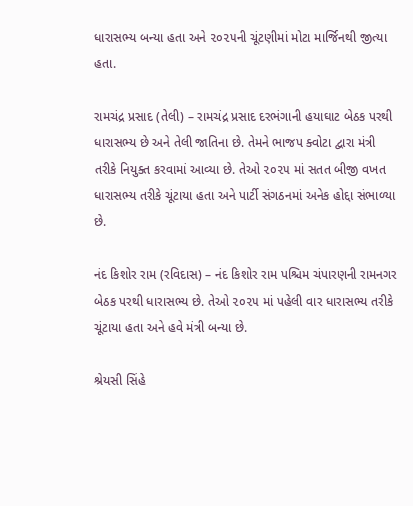ધારાસભ્ય બન્યા હતા અને ૨૦૨૫ની ચૂંટણીમાં મોટા માર્જિનથી જીત્યા હતા.

રામચંદ્ર પ્રસાદ (તેલી) – રામચંદ્ર પ્રસાદ દરભંગાની હયાઘાટ બેઠક પરથી ધારાસભ્ય છે અને તેલી જાતિના છે. તેમને ભાજપ ક્વોટા દ્વારા મંત્રી તરીકે નિયુક્ત કરવામાં આવ્યા છે. તેઓ ૨૦૨૫ માં સતત બીજી વખત ધારાસભ્ય તરીકે ચૂંટાયા હતા અને પાર્ટી સંગઠનમાં અનેક હોદ્દા સંભાળ્યા છે.

નંદ કિશોર રામ (રવિદાસ) – નંદ કિશોર રામ પશ્ચિમ ચંપારણની રામનગર બેઠક પરથી ધારાસભ્ય છે. તેઓ ૨૦૨૫ માં પહેલી વાર ધારાસભ્ય તરીકે ચૂંટાયા હતા અને હવે મંત્રી બન્યા છે.

શ્રેયસી સિંહે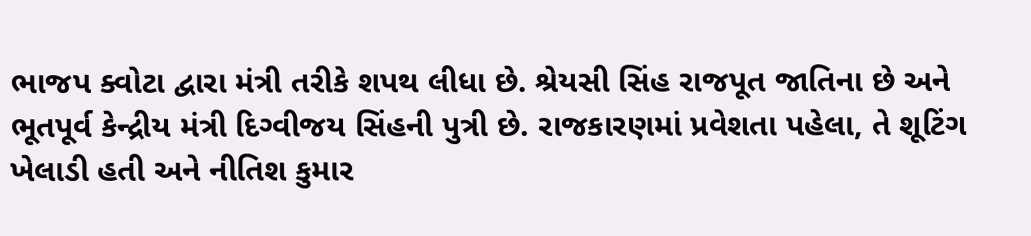ભાજપ ક્વોટા દ્વારા મંત્રી તરીકે શપથ લીધા છે. શ્રેયસી સિંહ રાજપૂત જાતિના છે અને ભૂતપૂર્વ કેન્દ્રીય મંત્રી દિગ્વીજય સિંહની પુત્રી છે. રાજકારણમાં પ્રવેશતા પહેલા, તે શૂટિંગ ખેલાડી હતી અને નીતિશ કુમાર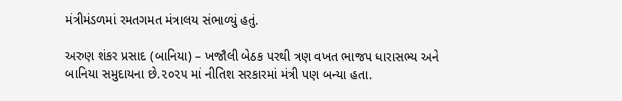મંત્રીમંડળમાં રમતગમત મંત્રાલય સંભાળ્યું હતું.

અરુણ શંકર પ્રસાદ (બાનિયા) – ખજૌલી બેઠક પરથી ત્રણ વખત ભાજપ ધારાસભ્ય અને બાનિયા સમુદાયના છે.૨૦૨૫ માં નીતિશ સરકારમાં મંત્રી પણ બન્યા હતા.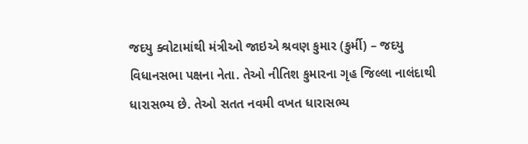જદયુ ક્વોટામાંથી મંત્રીઓ જાઇએ શ્રવણ કુમાર (કુર્મી) – જદયુ  વિધાનસભા પક્ષના નેતા. તેઓ નીતિશ કુમારના ગૃહ જિલ્લા નાલંદાથી ધારાસભ્ય છે. તેઓ સતત નવમી વખત ધારાસભ્ય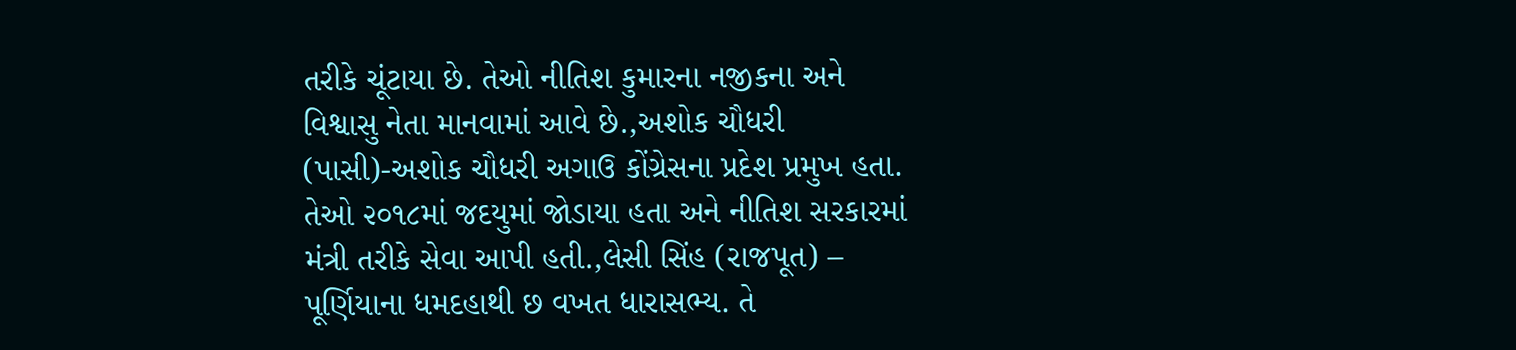તરીકે ચૂંટાયા છે. તેઓ નીતિશ કુમારના નજીકના અને વિશ્વાસુ નેતા માનવામાં આવે છે.,અશોક ચૌધરી (પાસી)-અશોક ચૌધરી અગાઉ કોંગ્રેસના પ્રદેશ પ્રમુખ હતા. તેઓ ૨૦૧૮માં જદયુમાં જોડાયા હતા અને નીતિશ સરકારમાં મંત્રી તરીકે સેવા આપી હતી.,લેસી સિંહ (રાજપૂત) – પૂર્ણિયાના ધમદહાથી છ વખત ધારાસભ્ય. તે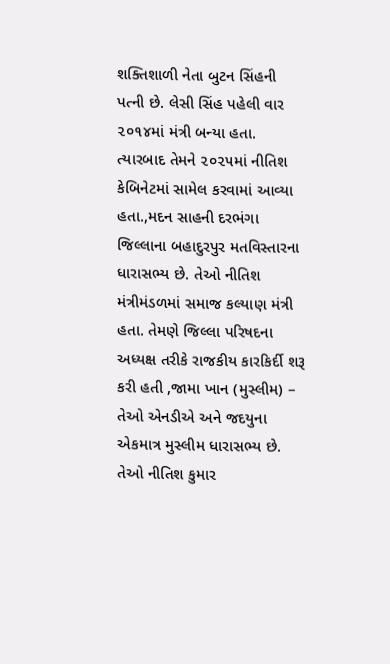શક્તિશાળી નેતા બુટન સિંહની પત્ની છે. લેસી સિંહ પહેલી વાર ૨૦૧૪માં મંત્રી બન્યા હતા. ત્યારબાદ તેમને ૨૦૨૫માં નીતિશ કેબિનેટમાં સામેલ કરવામાં આવ્યા હતા.,મદન સાહની દરભંગા જિલ્લાના બહાદુરપુર મતવિસ્તારના ધારાસભ્ય છે. તેઓ નીતિશ મંત્રીમંડળમાં સમાજ કલ્યાણ મંત્રી હતા. તેમણે જિલ્લા પરિષદના અધ્યક્ષ તરીકે રાજકીય કારકિર્દી શરૂ કરી હતી ,જામા ખાન (મુસ્લીમ) – તેઓ એનડીએ અને જદયુના એકમાત્ર મુસ્લીમ ધારાસભ્ય છે. તેઓ નીતિશ કુમાર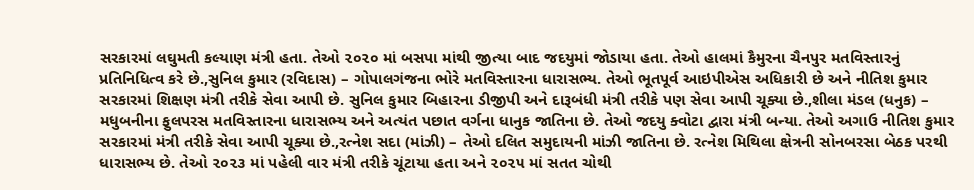સરકારમાં લઘુમતી કલ્યાણ મંત્રી હતા. તેઓ ૨૦૨૦ માં બસપા માંથી જીત્યા બાદ જદયુમાં જોડાયા હતા. તેઓ હાલમાં કૈમુરના ચૈનપુર મતવિસ્તારનું પ્રતિનિધિત્વ કરે છે.,સુનિલ કુમાર (રવિદાસ) – ગોપાલગંજના ભોરે મતવિસ્તારના ધારાસભ્ય. તેઓ ભૂતપૂર્વ આઇપીએસ અધિકારી છે અને નીતિશ કુમાર સરકારમાં શિક્ષણ મંત્રી તરીકે સેવા આપી છે. સુનિલ કુમાર બિહારના ડીજીપી અને દારૂબંધી મંત્રી તરીકે પણ સેવા આપી ચૂક્યા છે.,શીલા મંડલ (ધનુક) – મધુબનીના ફુલપરસ મતવિસ્તારના ધારાસભ્ય અને અત્યંત પછાત વર્ગના ધાનુક જાતિના છે. તેઓ જદયુ ક્વોટા દ્વારા મંત્રી બન્યા. તેઓ અગાઉ નીતિશ કુમાર સરકારમાં મંત્રી તરીકે સેવા આપી ચૂક્યા છે.,રત્નેશ સદા (માંઝી) – તેઓ દલિત સમુદાયની માંઝી જાતિના છે. રત્નેશ મિથિલા ક્ષેત્રની સોનબરસા બેઠક પરથી ધારાસભ્ય છે. તેઓ ૨૦૨૩ માં પહેલી વાર મંત્રી તરીકે ચૂંટાયા હતા અને ૨૦૨૫ માં સતત ચોથી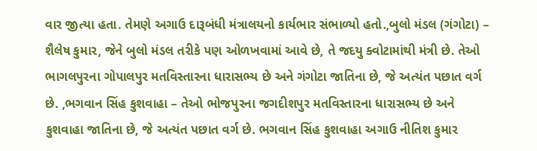વાર જીત્યા હતા. તેમણે અગાઉ દારૂબંધી મંત્રાલયનો કાર્યભાર સંભાળ્યો હતો.,બુલો મંડલ (ગંગોટા) – શૈલેષ કુમાર, જેને બુલો મંડલ તરીકે પણ ઓળખવામાં આવે છે, તે જદયુ ક્વોટામાંથી મંત્રી છે. તેઓ ભાગલપુરના ગોપાલપુર મતવિસ્તારના ધારાસભ્ય છે અને ગંગોટા જાતિના છે, જે અત્યંત પછાત વર્ગ છે. ,ભગવાન સિંહ કુશવાહા – તેઓ ભોજપુરના જગદીશપુર મતવિસ્તારના ધારાસભ્ય છે અને કુશવાહા જાતિના છે, જે અત્યંત પછાત વર્ગ છે. ભગવાન સિંહ કુશવાહા અગાઉ નીતિશ કુમાર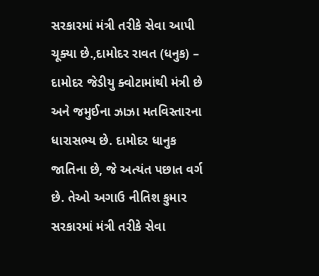સરકારમાં મંત્રી તરીકે સેવા આપી ચૂક્યા છે.,દામોદર રાવત (ધનુક) – દામોદર જેડીયુ ક્વોટામાંથી મંત્રી છે અને જમુઈના ઝાઝા મતવિસ્તારના ધારાસભ્ય છે. દામોદર ધાનુક જાતિના છે, જે અત્યંત પછાત વર્ગ છે. તેઓ અગાઉ નીતિશ કુમાર સરકારમાં મંત્રી તરીકે સેવા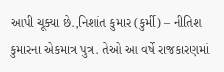આપી ચૂક્યા છે.,નિશાંત કુમાર (કુર્મી) – નીતિશ કુમારના એકમાત્ર પુત્ર. તેઓ આ વર્ષે રાજકારણમાં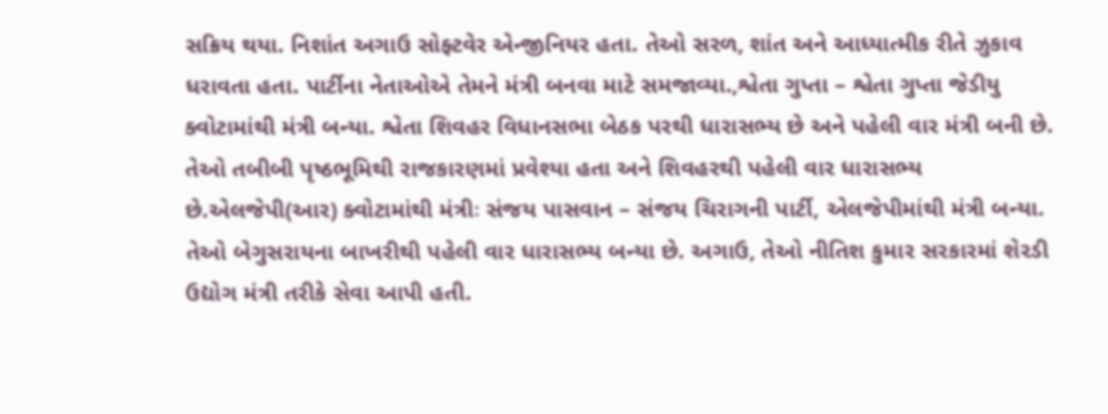સક્રિય થયા. નિશાંત અગાઉ સોફ્ટવેર એન્જીનિયર હતા. તેઓ સરળ, શાંત અને આધ્યાત્મીક રીતે ઝુકાવ ધરાવતા હતા. પાર્ટીના નેતાઓએ તેમને મંત્રી બનવા માટે સમજાવ્યા.,શ્વેતા ગુપ્તા – શ્વેતા ગુપ્તા જેડીયુ ક્વોટામાંથી મંત્રી બન્યા. શ્વેતા શિવહર વિધાનસભા બેઠક પરથી ધારાસભ્ય છે અને પહેલી વાર મંત્રી બની છે. તેઓ તબીબી પૃષ્ઠભૂમિથી રાજકારણમાં પ્રવેશ્યા હતા અને શિવહરથી પહેલી વાર ધારાસભ્ય છે.એલજેપી(આર) ક્વોટામાંથી મંત્રીઃ સંજય પાસવાન – સંજય ચિરાગની પાર્ટી, એલજેપીમાંથી મંત્રી બન્યા. તેઓ બેગુસરાયના બાખરીથી પહેલી વાર ધારાસભ્ય બન્યા છે. અગાઉ, તેઓ નીતિશ કુમાર સરકારમાં શેરડી ઉદ્યોગ મંત્રી તરીકે સેવા આપી હતી.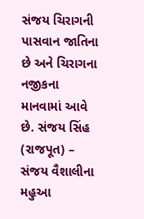સંજય ચિરાગની પાસવાન જાતિના છે અને ચિરાગના નજીકના માનવામાં આવે છે. સંજય સિંહ (રાજપૂત) – સંજય વૈશાલીના મહુઆ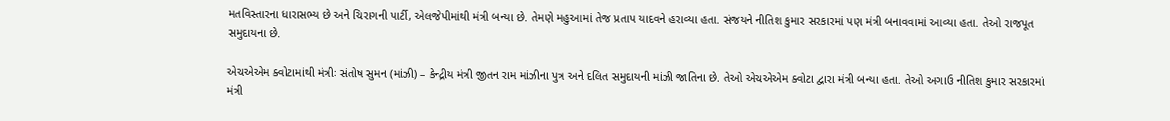મતવિસ્તારના ધારાસભ્ય છે અને ચિરાગની પાર્ટી, એલજેપીમાંથી મંત્રી બન્યા છે. તેમણે મહુઆમાં તેજ પ્રતાપ યાદવને હરાવ્યા હતા. સંજયને નીતિશ કુમાર સરકારમાં પણ મંત્રી બનાવવામાં આવ્યા હતા. તેઓ રાજપૂત સમુદાયના છે.

એચએએમ ક્વોટામાંથી મંત્રીઃ સંતોષ સુમન (માંઝી) – કેન્દ્રીય મંત્રી જીતન રામ માંઝીના પુત્ર અને દલિત સમુદાયની માંઝી જાતિના છે. તેઓ એચએએમ ક્વોટા દ્વારા મંત્રી બન્યા હતા. તેઓ અગાઉ નીતિશ કુમાર સરકારમાં મંત્રી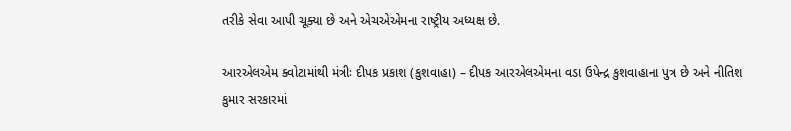તરીકે સેવા આપી ચૂક્યા છે અને એચએએમના રાષ્ટ્રીય અધ્યક્ષ છે.

આરએલએમ ક્વોટામાંથી મંત્રીઃ દીપક પ્રકાશ (કુશવાહા) – દીપક આરએલએમના વડા ઉપેન્દ્ર કુશવાહાના પુત્ર છે અને નીતિશ કુમાર સરકારમાં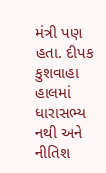મંત્રી પણ હતા. દીપક કુશવાહા હાલમાં ધારાસભ્ય નથી અને નીતિશ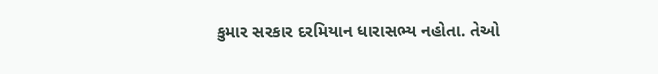કુમાર સરકાર દરમિયાન ધારાસભ્ય નહોતા. તેઓ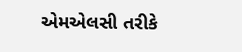એમએલસી તરીકે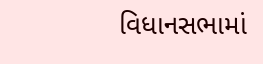વિધાનસભામાં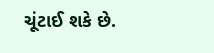ચૂંટાઈ શકે છે.